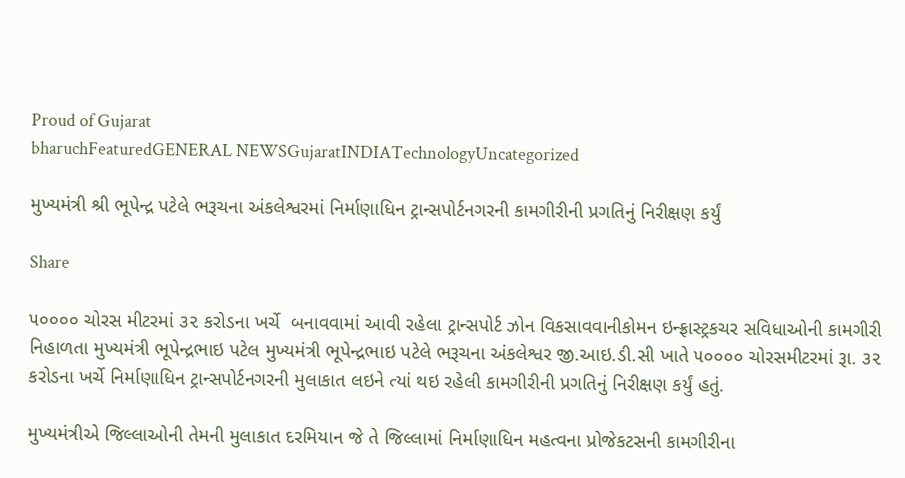Proud of Gujarat
bharuchFeaturedGENERAL NEWSGujaratINDIATechnologyUncategorized

મુખ્યમંત્રી શ્રી ભૂપેન્દ્ર પટેલે ભરૂચના અંકલેશ્વરમાં નિર્માણાધિન ટ્રાન્સપોર્ટનગરની કામગીરીની પ્રગતિનું નિરીક્ષણ કર્યું

Share

૫૦૦૦૦ ચોરસ મીટરમાં ૩૨ કરોડના ખર્ચે  બનાવવામાં આવી રહેલા ટ્રાન્સપોર્ટ ઝોન વિકસાવવાનીકોમન ઇન્ફ્રાસ્ટ્રકચર સવિધાઓની કામગીરી નિહાળતા મુખ્યમંત્રી ભૂપેન્દ્રભાઇ પટેલ મુખ્યમંત્રી ભૂપેન્દ્રભાઇ પટેલે ભરૂચના અંકલેશ્વર જી.આઇ.ડી.સી ખાતે ૫૦૦૦૦ ચોરસમીટરમાં રૂા. ૩૨ કરોડના ખર્ચે નિર્માણાધિન ટ્રાન્સપોર્ટનગરની મુલાકાત લઇને ત્યાં થઇ રહેલી કામગીરીની પ્રગતિનું નિરીક્ષણ કર્યું હતું.

મુખ્યમંત્રીએ જિલ્લાઓની તેમની મુલાકાત દરમિયાન જે તે જિલ્લામાં નિર્માણાધિન મહત્વના પ્રોજેકટસની કામગીરીના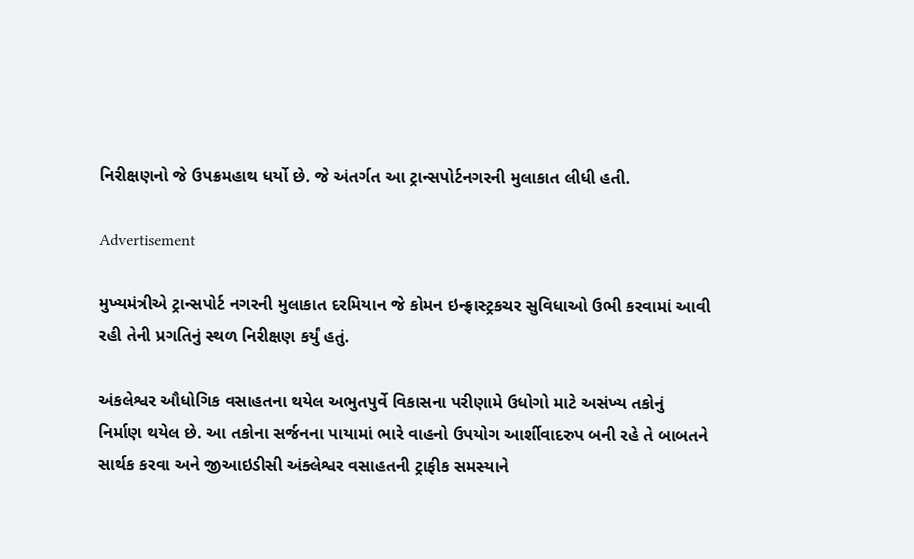નિરીક્ષણનો જે ઉપક્રમહાથ ધર્યો છે. જે અંતર્ગત આ ટ્રાન્સપોર્ટનગરની મુલાકાત લીધી હતી.

Advertisement

મુખ્યમંત્રીએ ટ્રાન્સપોર્ટ નગરની મુલાકાત દરમિયાન જે કોમન ઇન્ફ્રાસ્ટ્રકચર સુવિધાઓ ઉભી કરવામાં આવી રહી તેની પ્રગતિનું સ્થળ નિરીક્ષણ કર્યું હતું.

અંકલેશ્વર ઔધોગિક વસાહતના થયેલ અભુતપુર્વે વિકાસના પરીણામે ઉધોગો માટે અસંખ્ય તકોનું નિર્માણ થયેલ છે. આ તકોના સર્જનના પાયામાં ભારે વાહનો ઉપયોગ આર્શીવાદરુપ બની રહે તે બાબતને સાર્થક કરવા અને જીઆઇડીસી અંક્લેશ્વર વસાહતની ટ્રાફીક સમસ્યાને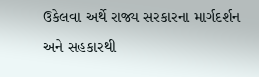ઉકેલવા અર્થે રાજ્ય સરકારના માર્ગદર્શન અને સહકારથી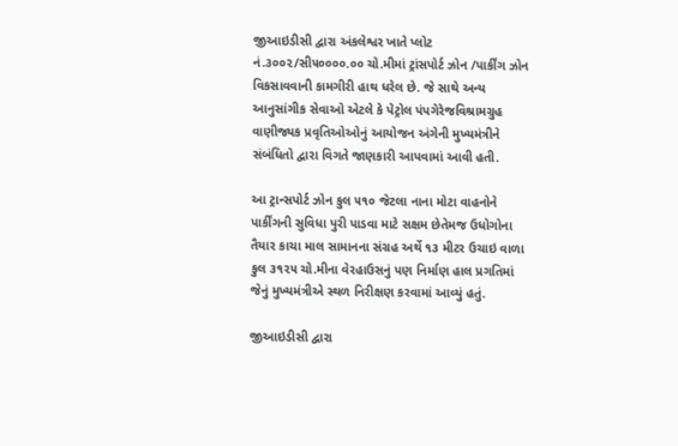જીઆઇડીસી દ્વારા અંકલેશ્વર ખાતે પ્લોટ નં.૩૦૦૨/સી૫૦૦૦૦.૦૦ ચો.મીમાં ટ્રાંસપોર્ટ ઝોન /પાર્કીંગ ઝોન વિકસાવવાની કામગીરી હાથ ધરેલ છે. જે સાથે અન્ય આનુસાંગીક સેવાઓ એટલે કે પેટ્રોલ પંપગેરેજવિશ્રામગ્રુહ વાણીજ્યક પ્રવૃતિઓઓનું આયોજન અંગેની મુખ્યમંત્રીને સંબંધિતો દ્વારા વિગતે જાણકારી આપવામાં આવી હતી.

આ ટ્રાન્સપોર્ટ ઝોન કુલ ૫૧૦ જેટલા નાના મોટા વાહનોને પાર્કીંગની સુવિધા પુરી પાડવા માટે સક્ષમ છેતેમજ ઉધોગોના તૈયાર કાચા માલ સામાનના સંગ્રહ અર્થે ૧૩ મીટર ઉચાઇ વાળા કુલ ૩૧૨૫ ચો.મીના વેરહાઉસનું પણ નિર્માણ હાલ પ્રગતિમાં જેનું મુખ્યમંત્રીએ સ્થળ નિરીક્ષણ કરવામાં આવ્યું હતું.

જીઆઇડીસી દ્વારા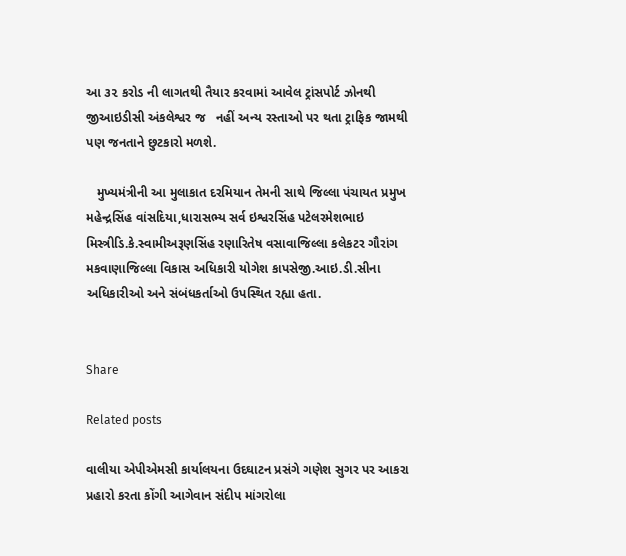આ ૩૨ કરોડ ની લાગતથી તૈયાર કરવામાં આવેલ ટ્રાંસપોર્ટ ઝોનથી જીઆઇડીસી અંકલેશ્વર જ   નહીં અન્ય રસ્તાઓ પર થતા ટ્રાફિક જામથી પણ જનતાને છુટકારો મળશે.

   મુખ્યમંત્રીની આ મુલાકાત દરમિયાન તેમની સાથે જિલ્લા પંચાયત પ્રમુખ મહેન્દ્રસિંહ વાંસદિયા,ધારાસભ્ય સર્વ ઇશ્વરસિંહ પટેલરમેશભાઇ મિસ્ત્રીડિ.કે.સ્વામીઅરૂણસિંહ રણારિતેષ વસાવાજિલ્લા કલેકટર ગૌરાંગ મકવાણાજિલ્લા વિકાસ અધિકારી યોગેશ કાપસેજી.આઇ.ડી.સીના અધિકારીઓ અને સંબંધકર્તાઓ ઉપસ્થિત રહ્યા હતા.


Share

Related posts

વાલીયા એપીએમસી કાર્યાલયના ઉદઘાટન પ્રસંગે ગણેશ સુગર પર આકરા પ્રહારો કરતા કોંગી આગેવાન સંદીપ માંગરોલા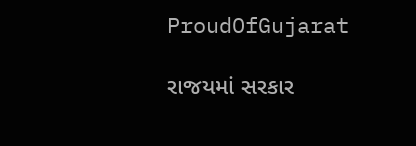ProudOfGujarat

રાજયમાં સરકાર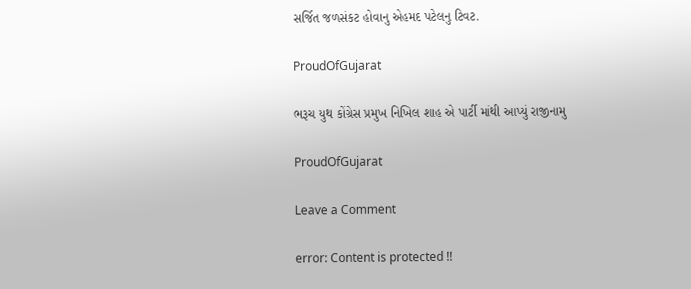સર્જિત જળસંકટ હોવાનુ એહમદ પટેલનુ ટિવટ.

ProudOfGujarat

ભરૂચ યુથ કોંગ્રેસ પ્રમુખ નિખિલ શાહ એ પાર્ટી માંથી આપ્યું રાજીનામુ

ProudOfGujarat

Leave a Comment

error: Content is protected !!